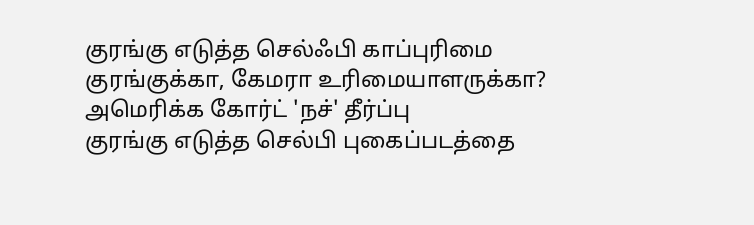குரங்கு எடுத்த செல்ஃபி காப்புரிமை குரங்குக்கா, கேமரா உரிமையாளருக்கா? அமெரிக்க கோர்ட் 'நச்' தீர்ப்பு
குரங்கு எடுத்த செல்பி புகைப்படத்தை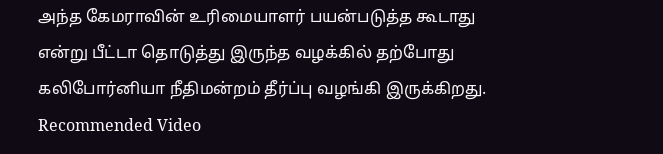அந்த கேமராவின் உரிமையாளர் பயன்படுத்த கூடாது என்று பீட்டா தொடுத்து இருந்த வழக்கில் தற்போது கலிபோர்னியா நீதிமன்றம் தீர்ப்பு வழங்கி இருக்கிறது.
Recommended Video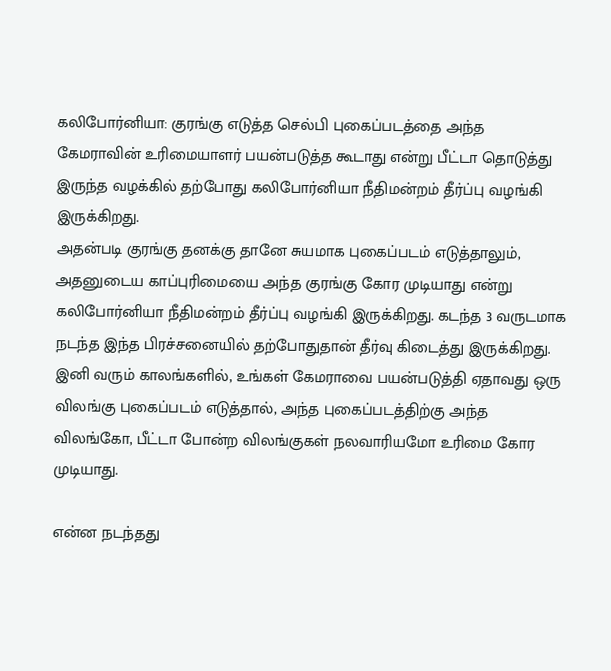கலிபோர்னியா: குரங்கு எடுத்த செல்பி புகைப்படத்தை அந்த கேமராவின் உரிமையாளர் பயன்படுத்த கூடாது என்று பீட்டா தொடுத்து இருந்த வழக்கில் தற்போது கலிபோர்னியா நீதிமன்றம் தீர்ப்பு வழங்கி இருக்கிறது.
அதன்படி குரங்கு தனக்கு தானே சுயமாக புகைப்படம் எடுத்தாலும், அதனுடைய காப்புரிமையை அந்த குரங்கு கோர முடியாது என்று கலிபோர்னியா நீதிமன்றம் தீர்ப்பு வழங்கி இருக்கிறது. கடந்த 3 வருடமாக நடந்த இந்த பிரச்சனையில் தற்போதுதான் தீர்வு கிடைத்து இருக்கிறது.
இனி வரும் காலங்களில், உங்கள் கேமராவை பயன்படுத்தி ஏதாவது ஒரு விலங்கு புகைப்படம் எடுத்தால், அந்த புகைப்படத்திற்கு அந்த விலங்கோ, பீட்டா போன்ற விலங்குகள் நலவாரியமோ உரிமை கோர முடியாது.

என்ன நடந்தது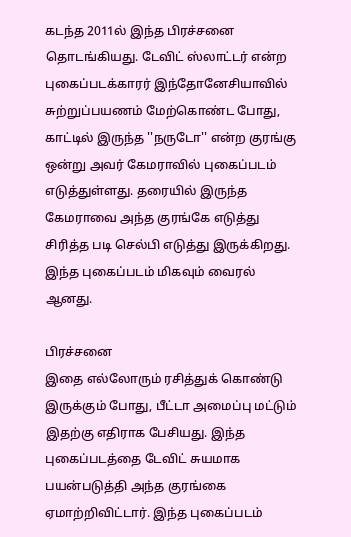கடந்த 2011ல் இந்த பிரச்சனை தொடங்கியது. டேவிட் ஸ்லாட்டர் என்ற புகைப்படக்காரர் இந்தோனேசியாவில் சுற்றுப்பயணம் மேற்கொண்ட போது, காட்டில் இருந்த ''நருடோ'' என்ற குரங்கு ஒன்று அவர் கேமராவில் புகைப்படம் எடுத்துள்ளது. தரையில் இருந்த கேமராவை அந்த குரங்கே எடுத்து சிரித்த படி செல்பி எடுத்து இருக்கிறது. இந்த புகைப்படம் மிகவும் வைரல் ஆனது.

பிரச்சனை
இதை எல்லோரும் ரசித்துக் கொண்டு இருக்கும் போது, பீட்டா அமைப்பு மட்டும் இதற்கு எதிராக பேசியது. இந்த புகைப்படத்தை டேவிட் சுயமாக பயன்படுத்தி அந்த குரங்கை ஏமாற்றிவிட்டார். இந்த புகைப்படம்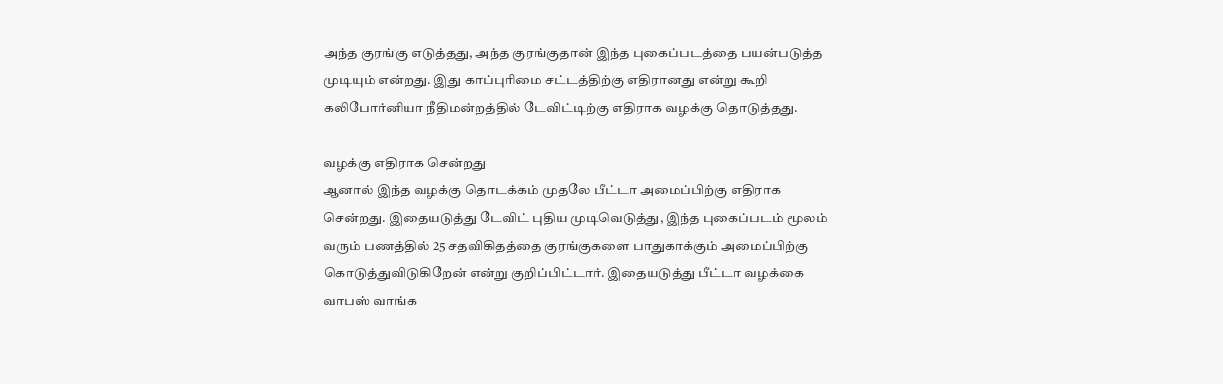அந்த குரங்கு எடுத்தது, அந்த குரங்குதான் இந்த புகைப்படத்தை பயன்படுத்த முடியும் என்றது. இது காப்புரிமை சட்டத்திற்கு எதிரானது என்று கூறி கலிபோர்னியா நீதிமன்றத்தில் டேவிட்டிற்கு எதிராக வழக்கு தொடுத்தது.

வழக்கு எதிராக சென்றது
ஆனால் இந்த வழக்கு தொடக்கம் முதலே பீட்டா அமைப்பிற்கு எதிராக சென்றது. இதையடுத்து டேவிட் புதிய முடிவெடுத்து, இந்த புகைப்படம் மூலம் வரும் பணத்தில் 25 சதவிகிதத்தை குரங்குகளை பாதுகாக்கும் அமைப்பிற்கு கொடுத்துவிடுகிறேன் என்று குறிப்பிட்டார். இதையடுத்து பீட்டா வழக்கை வாபஸ் வாங்க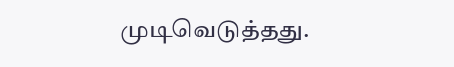முடிவெடுத்தது.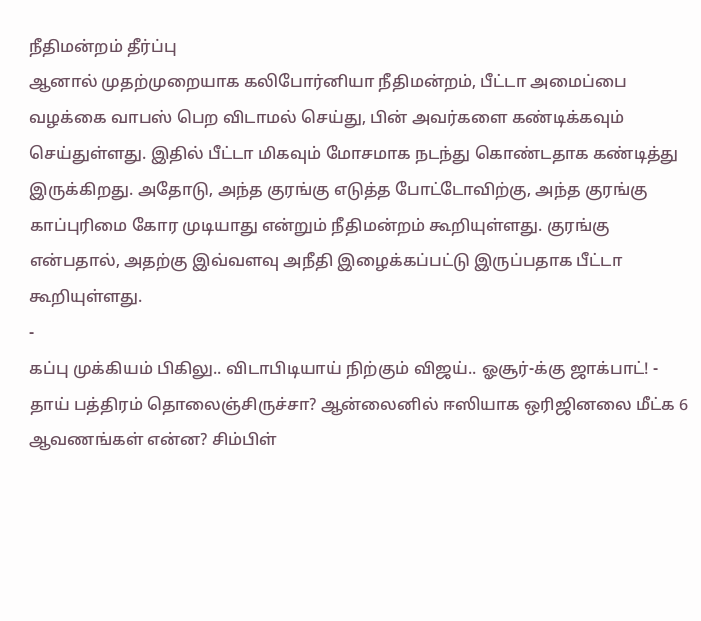நீதிமன்றம் தீர்ப்பு
ஆனால் முதற்முறையாக கலிபோர்னியா நீதிமன்றம், பீட்டா அமைப்பை வழக்கை வாபஸ் பெற விடாமல் செய்து, பின் அவர்களை கண்டிக்கவும் செய்துள்ளது. இதில் பீட்டா மிகவும் மோசமாக நடந்து கொண்டதாக கண்டித்து இருக்கிறது. அதோடு, அந்த குரங்கு எடுத்த போட்டோவிற்கு, அந்த குரங்கு காப்புரிமை கோர முடியாது என்றும் நீதிமன்றம் கூறியுள்ளது. குரங்கு என்பதால், அதற்கு இவ்வளவு அநீதி இழைக்கப்பட்டு இருப்பதாக பீட்டா கூறியுள்ளது.
-
கப்பு முக்கியம் பிகிலு.. விடாபிடியாய் நிற்கும் விஜய்.. ஓசூர்-க்கு ஜாக்பாட்! -
தாய் பத்திரம் தொலைஞ்சிருச்சா? ஆன்லைனில் ஈஸியாக ஒரிஜினலை மீட்க 6 ஆவணங்கள் என்ன? சிம்பிள்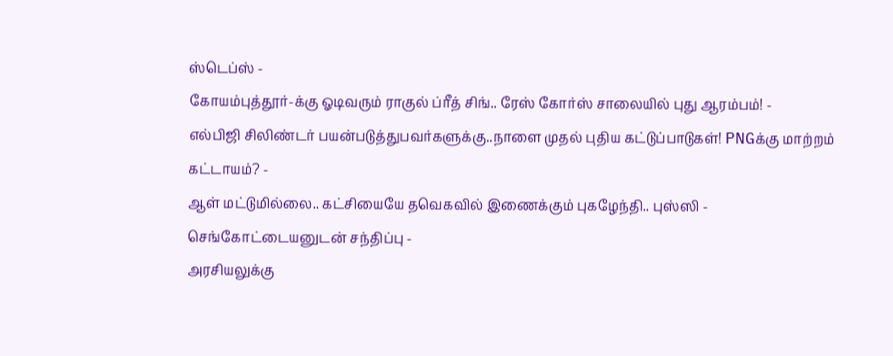ஸ்டெப்ஸ் -
கோயம்புத்தூர்-க்கு ஓடிவரும் ராகுல் ப்ரீத் சிங்.. ரேஸ் கோர்ஸ் சாலையில் புது ஆரம்பம்! -
எல்பிஜி சிலிண்டர் பயன்படுத்துபவர்களுக்கு..நாளை முதல் புதிய கட்டுப்பாடுகள்! PNGக்கு மாற்றம் கட்டாயம்? -
ஆள் மட்டுமில்லை.. கட்சியையே தவெகவில் இணைக்கும் புகழேந்தி.. புஸ்ஸி - செங்கோட்டையனுடன் சந்திப்பு -
அரசியலுக்கு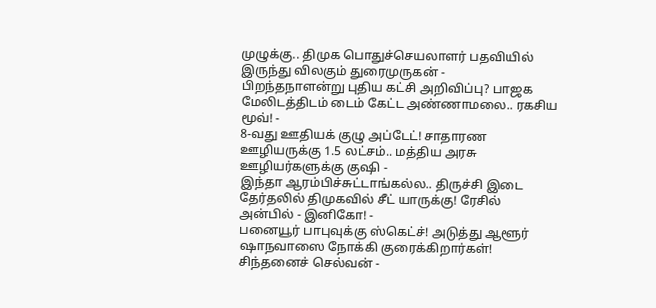முழுக்கு.. திமுக பொதுச்செயலாளர் பதவியில் இருந்து விலகும் துரைமுருகன் -
பிறந்தநாளன்று புதிய கட்சி அறிவிப்பு? பாஜக மேலிடத்திடம் டைம் கேட்ட அண்ணாமலை.. ரகசிய மூவ்! -
8-வது ஊதியக் குழு அப்டேட்! சாதாரண ஊழியருக்கு 1.5 லட்சம்.. மத்திய அரசு ஊழியர்களுக்கு குஷி -
இந்தா ஆரம்பிச்சுட்டாங்கல்ல.. திருச்சி இடை தேர்தலில் திமுகவில் சீட் யாருக்கு! ரேசில் அன்பில் - இனிகோ! -
பனையூர் பாபுவுக்கு ஸ்கெட்ச்! அடுத்து ஆளூர் ஷாநவாஸை நோக்கி குரைக்கிறார்கள்! சிந்தனைச் செல்வன் -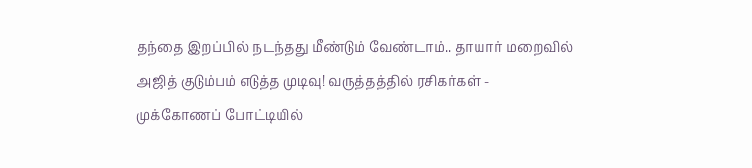தந்தை இறப்பில் நடந்தது மீண்டும் வேண்டாம்.. தாயார் மறைவில் அஜித் குடும்பம் எடுத்த முடிவு! வருத்தத்தில் ரசிகர்கள் -
முக்கோணப் போட்டியில்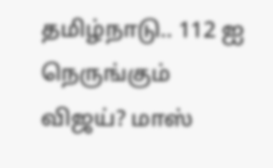தமிழ்நாடு.. 112 ஐ நெருங்கும் விஜய்? மாஸ்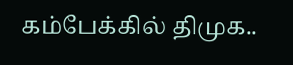கம்பேக்கில் திமுக..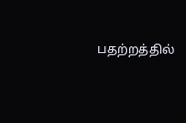பதற்றத்தில்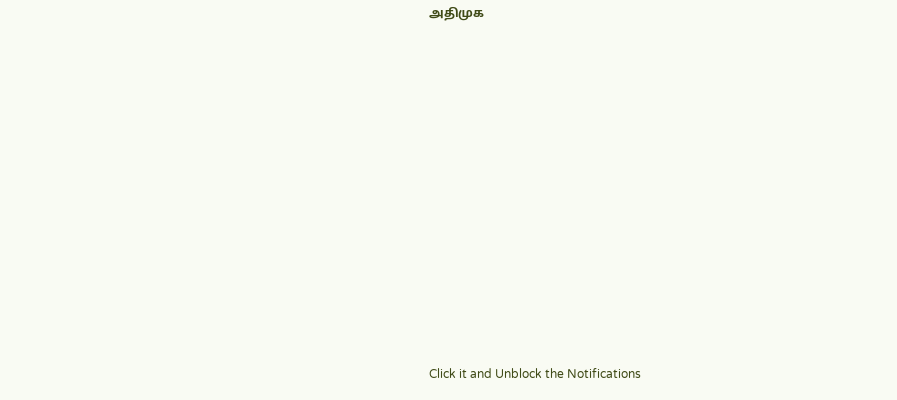அதிமுக












Click it and Unblock the Notifications